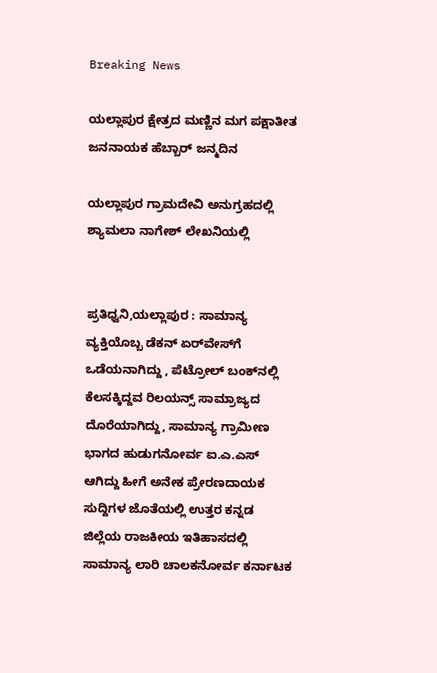Breaking News

ಯಲ್ಲಾಪುರ ಕ್ಷೇತ್ರದ ಮಣ್ಣಿನ ಮಗ ಪಕ್ಷಾತೀತ ಜನನಾಯಕ ಹೆಬ್ಬಾರ್ ಜನ್ಮದಿನ

ಯಲ್ಲಾಪುರ ಗ್ರಾಮದೇವಿ ಅನುಗ್ರಹದಲ್ಲಿ ಶ್ಯಾಮಲಾ ನಾಗೇಶ್ ಲೇಖನಿಯಲ್ಲಿ


ಪ್ರತಿಧ್ವನಿ,ಯಲ್ಲಾಪುರ : ಸಾಮಾನ್ಯ ವ್ಯಕ್ತಿಯೊಬ್ಬ ಡೆಕನ್ ಏರ್‌ವೇಸ್‌ಗೆ ಒಡೆಯನಾಗಿದ್ದು , ಪೆಟ್ರೋಲ್ ಬಂಕ್‌ನಲ್ಲಿ ಕೆಲಸಕ್ಕಿದ್ದವ ರಿಲಯನ್ಸ್ ಸಾಮ್ರಾಜ್ಯದ ದೊರೆಯಾಗಿದ್ದು, ಸಾಮಾನ್ಯ ಗ್ರಾಮೀಣ ಭಾಗದ ಹುಡುಗನೋರ್ವ ಐ.ಎ.ಎಸ್ ಆಗಿದ್ದು ಹೀಗೆ ಅನೇಕ ಪ್ರೇರಣದಾಯಕ ಸುದ್ದಿಗಳ ಜೊತೆಯಲ್ಲಿ ಉತ್ತರ ಕನ್ನಡ ಜಿಲ್ಲೆಯ ರಾಜಕೀಯ ಇತಿಹಾಸದಲ್ಲಿ ಸಾಮಾನ್ಯ ಲಾರಿ ಚಾಲಕನೋರ್ವ ಕರ್ನಾಟಕ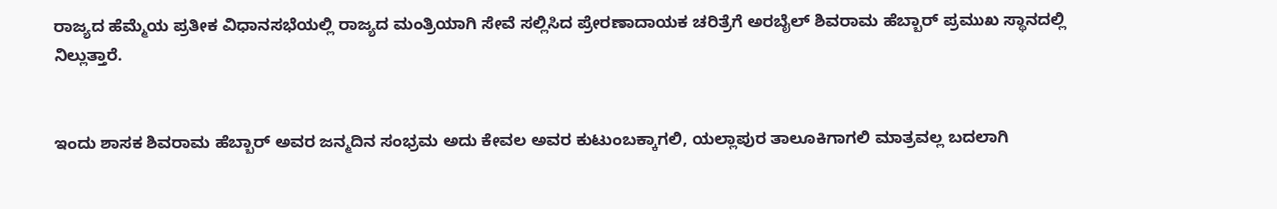ರಾಜ್ಯದ ಹೆಮ್ಮೆಯ ಪ್ರತೀಕ ವಿಧಾನಸಭೆಯಲ್ಲಿ ರಾಜ್ಯದ ಮಂತ್ರಿಯಾಗಿ ಸೇವೆ ಸಲ್ಲಿಸಿದ ಪ್ರೇರಣಾದಾಯಕ ಚರಿತ್ರೆಗೆ ಅರಬೈಲ್ ಶಿವರಾಮ ಹೆಬ್ಬಾರ್ ಪ್ರಮುಖ ಸ್ಥಾನದಲ್ಲಿ ನಿಲ್ಲುತ್ತಾರೆ.


ಇಂದು ಶಾಸಕ ಶಿವರಾಮ ಹೆಬ್ಬಾರ್ ಅವರ ಜನ್ಮದಿನ ಸಂಭ್ರಮ ಅದು ಕೇವಲ ಅವರ ಕುಟುಂಬಕ್ಕಾಗಲಿ, ಯಲ್ಲಾಪುರ ತಾಲೂಕಿಗಾಗಲಿ ಮಾತ್ರವಲ್ಲ ಬದಲಾಗಿ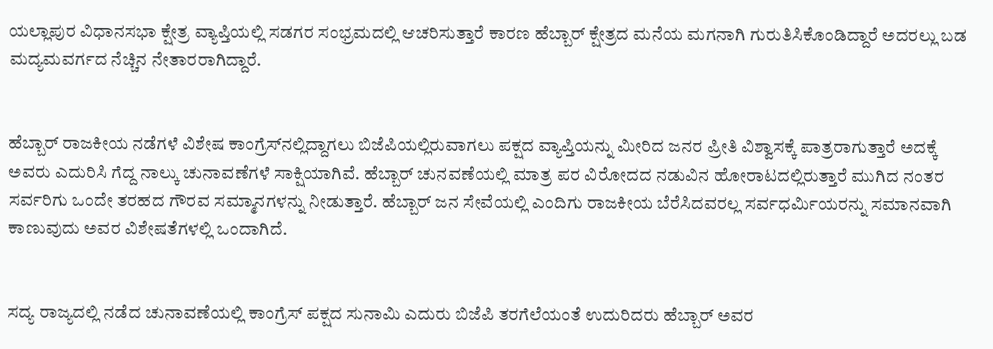ಯಲ್ಲಾಪುರ ವಿಧಾನಸಭಾ ಕ್ಷೇತ್ರ ವ್ಯಾಪ್ತಿಯಲ್ಲಿ ಸಡಗರ ಸಂಭ್ರಮದಲ್ಲಿ ಆಚರಿಸುತ್ತಾರೆ ಕಾರಣ ಹೆಬ್ಬಾರ್ ಕ್ಷೇತ್ರದ ಮನೆಯ ಮಗನಾಗಿ ಗುರುತಿಸಿಕೊಂಡಿದ್ದಾರೆ ಅದರಲ್ಲು ಬಡ ಮದ್ಯಮವರ್ಗದ ನೆಚ್ಚಿನ ನೇತಾರರಾಗಿದ್ದಾರೆ.


ಹೆಬ್ಬಾರ್ ರಾಜಕೀಯ ನಡೆಗಳೆ ವಿಶೇಷ ಕಾಂಗ್ರೆಸ್‌ನಲ್ಲಿದ್ದಾಗಲು ಬಿಜೆಪಿಯಲ್ಲಿರುವಾಗಲು ಪಕ್ಷದ ವ್ಯಾಪ್ತಿಯನ್ನು ಮೀರಿದ ಜನರ ಪ್ರೀತಿ ವಿಶ್ವಾಸಕ್ಕೆ ಪಾತ್ರರಾಗುತ್ತಾರೆ ಅದಕ್ಕೆ ಅವರು ಎದುರಿಸಿ ಗೆದ್ದ ನಾಲ್ಕು ಚುನಾವಣೆಗಳೆ ಸಾಕ್ಷಿಯಾಗಿವೆ. ಹೆಬ್ಬಾರ್ ಚುನವಣೆಯಲ್ಲಿ ಮಾತ್ರ ಪರ ವಿರೋದದ ನಡುವಿನ ಹೋರಾಟದಲ್ಲಿರುತ್ತಾರೆ ಮುಗಿದ ನಂತರ ಸರ್ವರಿಗು ಒಂದೇ ತರಹದ ಗೌರವ ಸಮ್ಮಾನಗಳನ್ನು ನೀಡುತ್ತಾರೆ. ಹೆಬ್ಬಾರ್ ಜನ ಸೇವೆಯಲ್ಲಿ ಎಂದಿಗು ರಾಜಕೀಯ ಬೆರೆಸಿದವರಲ್ಲ ಸರ್ವಧರ್ಮಿಯರನ್ನು ಸಮಾನವಾಗಿ ಕಾಣುವುದು ಅವರ ವಿಶೇಷತೆಗಳಲ್ಲಿ ಒಂದಾಗಿದೆ.


ಸದ್ಯ ರಾಜ್ಯದಲ್ಲಿ ನಡೆದ ಚುನಾವಣೆಯಲ್ಲಿ ಕಾಂಗ್ರೆಸ್ ಪಕ್ಷದ ಸುನಾಮಿ ಎದುರು ಬಿಜೆಪಿ ತರಗೆಲೆಯಂತೆ ಉದುರಿದರು ಹೆಬ್ಬಾರ್ ಅವರ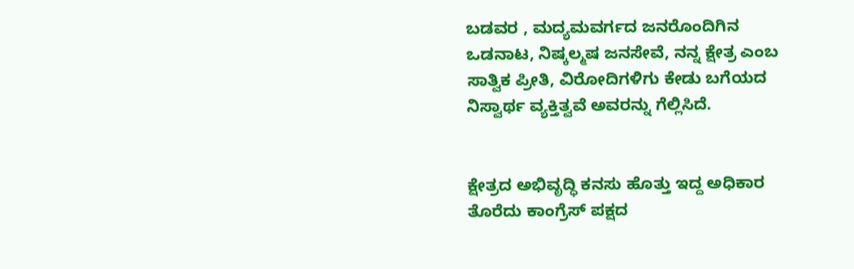ಬಡವರ , ಮದ್ಯಮವರ್ಗದ ಜನರೊಂದಿಗಿನ ಒಡನಾಟ, ನಿಷ್ಕಲ್ಮಷ ಜನಸೇವೆ, ನನ್ನ ಕ್ಷೇತ್ರ ಎಂಬ ಸಾತ್ವಿಕ ಪ್ರೀತಿ, ವಿರೋದಿಗಳಿಗು ಕೇಡು ಬಗೆಯದ ನಿಸ್ವಾರ್ಥ ವ್ಯಕ್ತಿತ್ವವೆ ಅವರನ್ನು ಗೆಲ್ಲಿಸಿದೆ.


ಕ್ಷೇತ್ರದ ಅಭಿವೃದ್ಧಿ ಕನಸು ಹೊತ್ತು ಇದ್ದ ಅಧಿಕಾರ ತೊರೆದು ಕಾಂಗ್ರೆಸ್ ಪಕ್ಷದ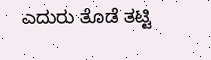ಎದುರು ತೊಡೆ ತಟ್ಟಿ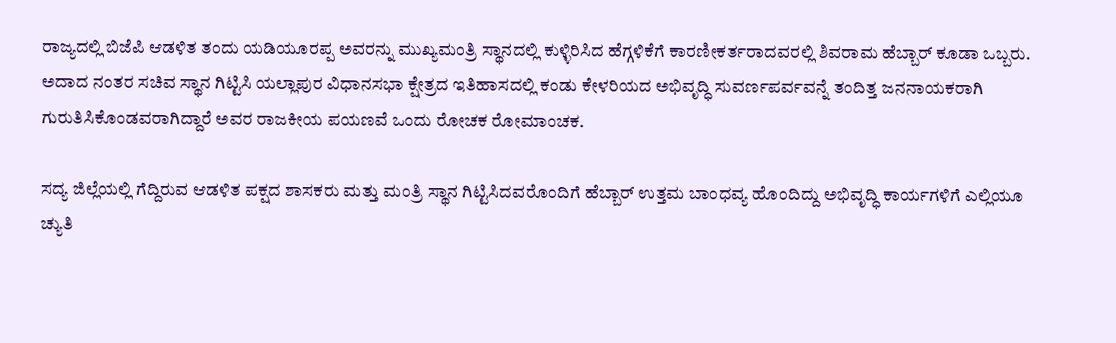ರಾಜ್ಯದಲ್ಲಿ ಬಿಜೆಪಿ ಆಡಳಿತ ತಂದು ಯಡಿಯೂರಪ್ಪ ಅವರನ್ನು ಮುಖ್ಯಮಂತ್ರಿ ಸ್ಥಾನದಲ್ಲಿ ಕುಳ್ಳಿರಿಸಿದ ಹೆಗ್ಗಳಿಕೆಗೆ ಕಾರಣೀಕರ್ತರಾದವರಲ್ಲಿ ಶಿವರಾಮ ಹೆಬ್ಬಾರ್ ಕೂಡಾ ಒಬ್ಬರು. ಅದಾದ ನಂತರ ಸಚಿವ ಸ್ಥಾನ ಗಿಟ್ಟಿಸಿ ಯಲ್ಲಾಪುರ ವಿಧಾನಸಭಾ ಕ್ಷೇತ್ರದ ಇತಿಹಾಸದಲ್ಲಿ ಕಂಡು ಕೇಳರಿಯದ ಅಭಿವೃದ್ಧಿ ಸುವರ್ಣಪರ್ವವನ್ನೆ ತಂದಿತ್ತ ಜನನಾಯಕರಾಗಿ ಗುರುತಿಸಿಕೊಂಡವರಾಗಿದ್ದಾರೆ ಅವರ ರಾಜಕೀಯ ಪಯಣವೆ ಒಂದು ರೋಚಕ ರೋಮಾಂಚಕ.

ಸದ್ಯ ಜಿಲ್ಲೆಯಲ್ಲಿ ಗೆದ್ದಿರುವ ಆಡಳಿತ ಪಕ್ಷದ ಶಾಸಕರು ಮತ್ತು ಮಂತ್ರಿ ಸ್ಥಾನ ಗಿಟ್ಟಿಸಿದವರೊಂದಿಗೆ ಹೆಬ್ಬಾರ್ ಉತ್ತಮ ಬಾಂಧವ್ಯ ಹೊಂದಿದ್ದು ಅಭಿವೃದ್ಧಿ ಕಾರ್ಯಗಳಿಗೆ ಎಲ್ಲಿಯೂ ಚ್ಯುತಿ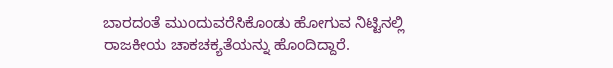ಬಾರದಂತೆ ಮುಂದುವರೆಸಿಕೊಂಡು ಹೋಗುವ ನಿಟ್ಟಿನಲ್ಲಿ ರಾಜಕೀಯ ಚಾಕಚಕ್ಯತೆಯನ್ನು ಹೊಂದಿದ್ದಾರೆ.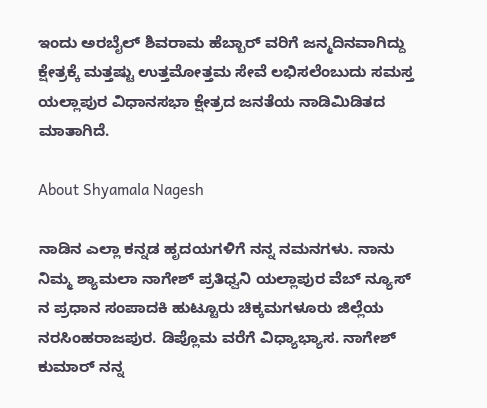ಇಂದು ಅರಬೈಲ್ ಶಿವರಾಮ ಹೆಬ್ಬಾರ್ ವರಿಗೆ ಜನ್ಮದಿನವಾಗಿದ್ದು ಕ್ಷೇತ್ರಕ್ಕೆ ಮತ್ತಷ್ಟು ಉತ್ತಮೋತ್ತಮ ಸೇವೆ ಲಭಿಸಲೆಂಬುದು ಸಮಸ್ತ ಯಲ್ಲಾಪುರ ವಿಧಾನಸಭಾ ಕ್ಷೇತ್ರದ ಜನತೆಯ ನಾಡಿಮಿಡಿತದ ಮಾತಾಗಿದೆ.

About Shyamala Nagesh

ನಾಡಿನ ಎಲ್ಲಾ ಕನ್ನಡ ಹೃದಯಗಳಿಗೆ ನನ್ನ ನಮನಗಳು. ನಾನು ನಿಮ್ಮ ಶ್ಯಾಮಲಾ ನಾಗೇಶ್ ಪ್ರತಿಧ್ವನಿ ಯಲ್ಲಾಪುರ ವೆಬ್ ನ್ಯೂಸ್ ನ ಪ್ರಧಾನ ಸಂಪಾದಕಿ ಹುಟ್ಟೂರು ಚಿಕ್ಕಮಗಳೂರು ಜಿಲ್ಲೆಯ ನರಸಿಂಹರಾಜಪುರ. ಡಿಪ್ಲೊಮ ವರೆಗೆ ವಿಧ್ಯಾಭ್ಯಾಸ. ನಾಗೇಶ್ ಕುಮಾರ್ ನನ್ನ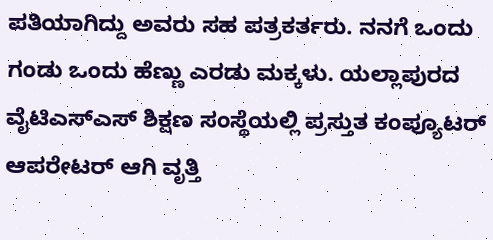ಪತಿಯಾಗಿದ್ದು ಅವರು ಸಹ ಪತ್ರಕರ್ತರು. ನನಗೆ ಒಂದು ಗಂಡು ಒಂದು ಹೆಣ್ಣು ಎರಡು ಮಕ್ಕಳು. ಯಲ್ಲಾಪುರದ ವೈಟಿಎಸ್ಎಸ್ ಶಿಕ್ಷಣ ಸಂಸ್ಥೆಯಲ್ಲಿ ಪ್ರಸ್ತುತ ಕಂಪ್ಯೂಟರ್ ಆಪರೇಟರ್ ಆಗಿ ವೃತ್ತಿ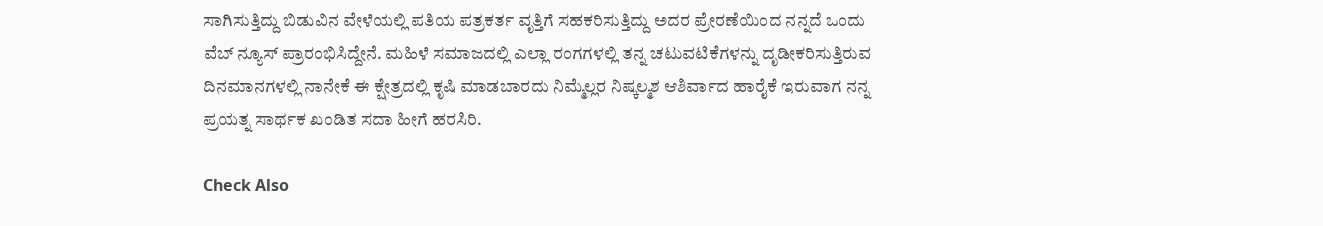ಸಾಗಿಸುತ್ತಿದ್ದು ಬಿಡುವಿನ ವೇಳೆಯಲ್ಲಿ ಪತಿಯ ಪತ್ರಕರ್ತ ವೃತ್ತಿಗೆ ಸಹಕರಿಸುತ್ತಿದ್ದು ಅದರ ಪ್ರೇರಣೆಯಿಂದ ನನ್ನದೆ ಒಂದು ವೆಬ್ ನ್ಯೂಸ್ ಪ್ರಾರಂಭಿಸಿದ್ದೇನೆ. ಮಹಿಳೆ ಸಮಾಜದಲ್ಲಿ ಎಲ್ಲಾ ರಂಗಗಳಲ್ಲಿ ತನ್ನ ಚಟುವಟಿಕೆಗಳನ್ನು ದೃಡೀಕರಿಸುತ್ತಿರುವ ದಿನಮಾನಗಳಲ್ಲಿ ನಾನೇಕೆ ಈ ಕ್ಷೇತ್ರದಲ್ಲಿ ಕೃಷಿ ಮಾಡಬಾರದು ನಿಮ್ಮೆಲ್ಲರ ನಿಷ್ಕಲ್ಮಶ ಆಶಿರ್ವಾದ ಹಾರೈಕೆ ಇರುವಾಗ ನನ್ನ ಪ್ರಯತ್ನ ಸಾರ್ಥಕ ಖಂಡಿತ ಸದಾ ಹೀಗೆ ಹರಸಿರಿ.

Check Also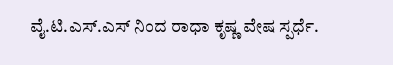ವೈ.ಟಿ.ಎಸ್‌.ಎಸ್ ನಿಂದ ರಾಧಾ ಕೃಷ್ಣ ವೇಷ ಸ್ಪರ್ಧೆ.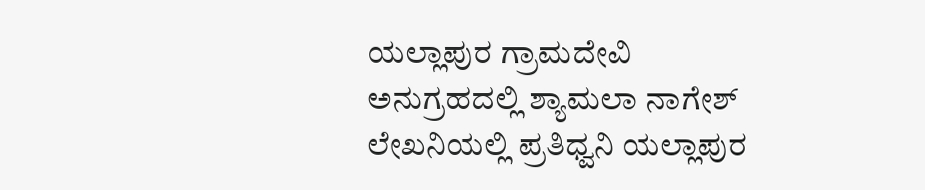ಯಲ್ಲಾಪುರ ಗ್ರಾಮದೇವಿ ಅನುಗ್ರಹದಲ್ಲಿ ಶ್ಯಾಮಲಾ ನಾಗೇಶ್ ಲೇಖನಿಯಲ್ಲಿ ಪ್ರತಿಧ್ವನಿ ಯಲ್ಲಾಪುರ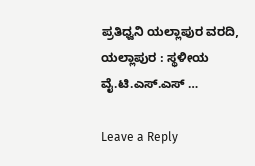ಪ್ರತಿಧ್ವನಿ ಯಲ್ಲಾಪುರ ವರದಿ, ಯಲ್ಲಾಪುರ : ಸ್ಥಳೀಯ ವೈ.ಟಿ.ಎಸ್.ಎಸ್ …

Leave a Reply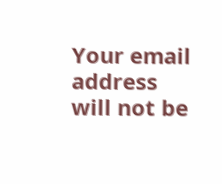Your email address will not be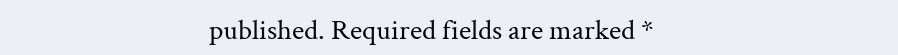published. Required fields are marked *